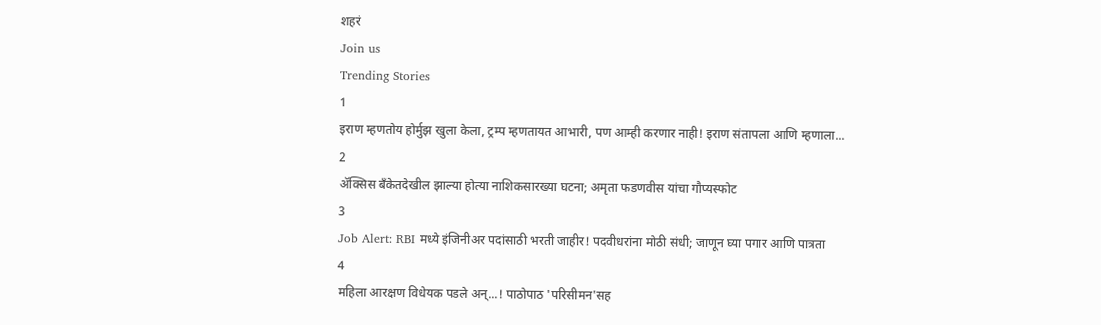शहरं
Join us
Trending Stories
1
इराण म्हणतोय होर्मुझ खुला केला, ट्रम्प म्हणतायत आभारी, पण आम्ही करणार नाही! इराण संतापला आणि म्हणाला...
2
ॲक्सिस बँकेतदेखील झाल्या होत्या नाशिकसारख्या घटना; अमृता फडणवीस यांचा गौप्यस्फोट
3
Job Alert: RBI मध्ये इंजिनीअर पदांसाठी भरती जाहीर! पदवीधरांना मोठी संधी; जाणून घ्या पगार आणि पात्रता
4
महिला आरक्षण विधेयक पडले अन्...! पाठोपाठ 'परिसीमन'सह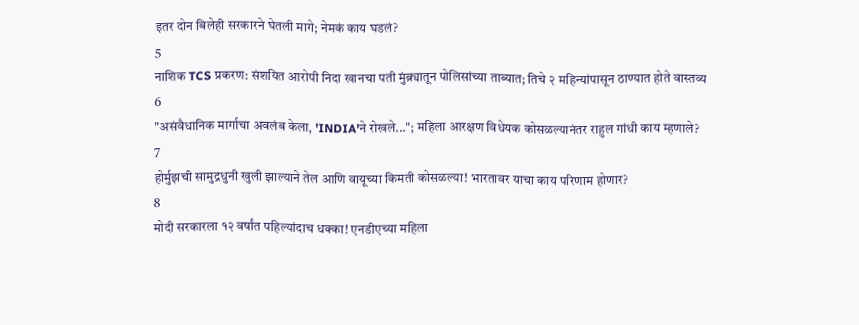इतर दोन बिलेही सरकारने घेतली मागे; नेमकं काय घडलं?
5
नाशिक TCS प्रकरण: संशयित आरोपी निदा खानचा पती मुंब्र्यातून पोलिसांच्या ताब्यात; तिचे २ महिन्यांपासून ठाण्यात होते वास्तव्य
6
"असंवैधानिक मार्गाचा अवलंब केला, 'INDIA'ने रोखले..."; महिला आरक्षण विधेयक कोसळल्यानंतर राहुल गांधी काय म्हणाले?
7
होर्मुझची सामुद्रधुनी खुली झाल्याने तेल आणि वायूच्या किमती कोसळल्या! भारतावर याचा काय परिणाम होणार?
8
मोदी सरकारला १२ वर्षांत पहिल्यांदाच धक्का! एनडीएच्या महिला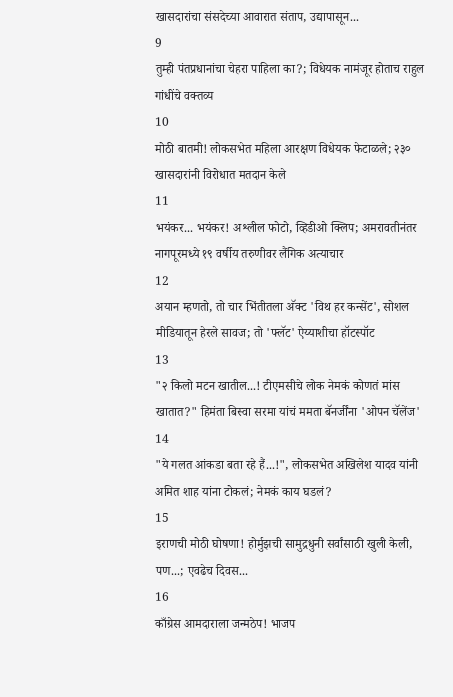खासदारांचा संसदेच्या आवारात संताप, उद्यापासून...
9
तुम्ही पंतप्रधानांचा चेहरा पाहिला का?; विधेयक नामंजूर होताच राहुल गांधींचे वक्तव्य
10
मोठी बातमी! लोकसभेत महिला आरक्षण विधेयक फेटाळले; २३० खासदारांनी विरोधात मतदान केले
11
भयंकर... भयंकर! अश्लील फोटो, व्हिडीओ क्लिप; अमरावतीनंतर नागपूरमध्ये १९ वर्षीय तरुणीवर लैंगिक अत्याचार
12
अयान म्हणतो, तो चार भिंतीतला अ‍ॅक्ट 'विथ हर कन्सेंट', सोशल मीडियातून हेरले सावज; तो 'फ्लॅट' ऐय्याशीचा हॉटस्पॉट
13
"२ किलो मटन खातील...! टीएमसीचे लोक नेमकं कोणतं मांस खातात?" हिमंता बिस्वा सरमा यांचं ममता बॅनर्जींना 'ओपन चॅलेंज'
14
"ये गलत आंकडा बता रहे हैं...!", लोकसभेत अखिलेश यादव यांनी अमित शाह यांना टोकलं; नेमकं काय घडलं?
15
इराणची मोठी घोषणा! होर्मुझची सामुद्रधुनी सर्वांसाठी खुली केली, पण...; एवढेच दिवस...
16
काँग्रेस आमदाराला जन्मठेप! भाजप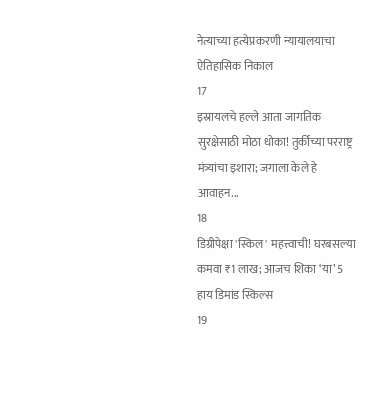नेत्याच्या हत्येप्रकरणी न्यायालयाचा ऐतिहासिक निकाल
17
इस्रायलचे हल्ले आता जागतिक सुरक्षेसाठी मोठा धोका! तुर्कीच्या परराष्ट्र मंत्र्यांचा इशारा; जगाला केले हे आवाहन...
18
डिग्रीपेक्षा 'स्किल' महत्त्वाची! घरबसल्या कमवा ₹1 लाख; आजच शिका ‘या’ 5 हाय डिमांड स्किल्स
19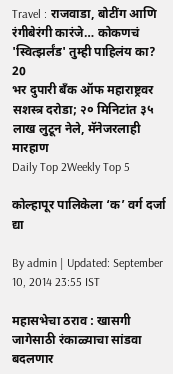Travel : राजवाडा, बोटींग आणि रंगीबेरंगी कारंजे… कोकणचं 'स्वित्झर्लंड' तुम्ही पाहिलंय का?
20
भर दुपारी बँक ऑफ महाराष्ट्रवर सशस्त्र दरोडा; २० मिनिटांत ३५ लाख लुटून नेले, मॅनेजरलाही मारहाण
Daily Top 2Weekly Top 5

कोल्हापूर पालिकेला ‘क’ वर्ग दर्जा द्या

By admin | Updated: September 10, 2014 23:55 IST

महासभेचा ठराव : खासगी जागेसाठी रंकाळ्याचा सांडवा बदलणार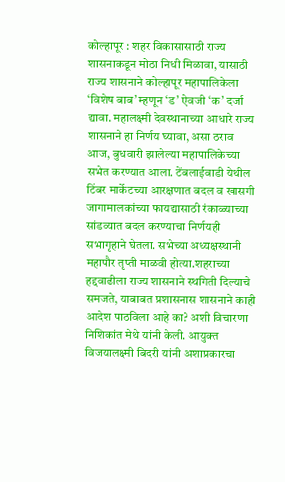कोल्हापूर : शहर विकासासाठी राज्य शासनाकडून मोठा निधी मिळावा, यासाठी राज्य शासनाने कोल्हापूर महापालिकेला ‘विशेष बाब’ म्हणून ‘ड’ ऐवजी ‘क’ दर्जा द्यावा. महालक्ष्मी देवस्थानाच्या आधारे राज्य शासनाने हा निर्णय घ्यावा, असा ठराव आज, बुधवारी झालेल्या महापालिकेच्या सभेत करण्यात आला. टेंबलाईवाडी येथील टिंबर मार्केटच्या आरक्षणात बदल व खासगी जागामालकांच्या फायद्यासाठी रंकाळ्याच्या सांडव्यात बदल करण्याचा निर्णयही सभागृहाने घेतला. सभेच्या अध्यक्षस्थानी महापौर तृप्ती माळवी होत्या.शहराच्या हद्दवाढीला राज्य शासनाने स्थगिती दिल्याचे समजते, याबाबत प्रशासनास शासनाने काही आदेश पाठविला आहे का? अशी विचारणा निशिकांत मेथे यांनी केली. आयुक्त विजयालक्ष्मी बिदरी यांनी अशाप्रकारचा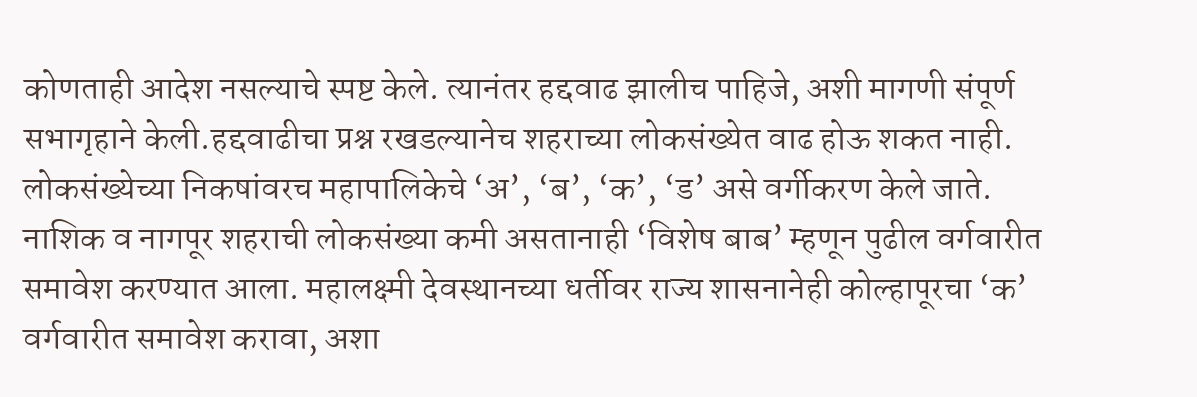कोणताही आदेश नसल्याचे स्पष्ट केले. त्यानंतर हद्दवाढ झालीच पाहिजे, अशी मागणी संपूर्ण सभागृहाने केली.हद्दवाढीचा प्रश्न रखडल्यानेच शहराच्या लोकसंख्येत वाढ होऊ शकत नाही. लोकसंख्येच्या निकषांवरच महापालिकेचे ‘अ’, ‘ब’, ‘क’, ‘ड’ असे वर्गीकरण केले जाते. नाशिक व नागपूर शहराची लोकसंख्या कमी असतानाही ‘विशेष बाब’ म्हणून पुढील वर्गवारीत समावेश करण्यात आला. महालक्ष्मी देवस्थानच्या धर्तीवर राज्य शासनानेही कोल्हापूरचा ‘क’ वर्गवारीत समावेश करावा, अशा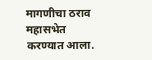मागणीचा ठराव महासभेत करण्यात आला.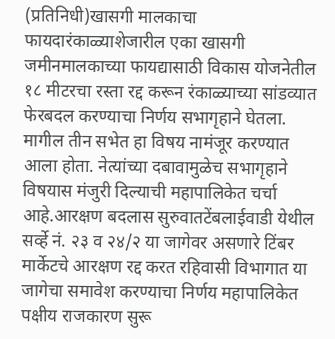(प्रतिनिधी)खासगी मालकाचा फायदारंकाळ्याशेजारील एका खासगी जमीनमालकाच्या फायद्यासाठी विकास योजनेतील १८ मीटरचा रस्ता रद्द करून रंकाळ्याच्या सांडव्यात फेरबदल करण्याचा निर्णय सभागृहाने घेतला. मागील तीन सभेत हा विषय नामंजूर करण्यात आला होता. नेत्यांच्या दबावामुळेच सभागृहाने विषयास मंजुरी दिल्याची महापालिकेत चर्चा आहे.आरक्षण बदलास सुरुवातटेंबलाईवाडी येथील सर्व्हे नं. २३ व २४/२ या जागेवर असणारे टिंबर मार्केटचे आरक्षण रद्द करत रहिवासी विभागात या जागेचा समावेश करण्याचा निर्णय महापालिकेत पक्षीय राजकारण सुरू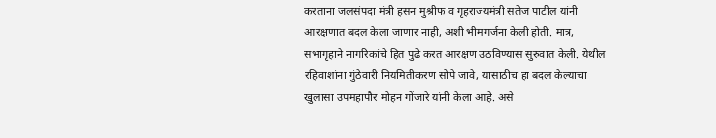करताना जलसंपदा मंत्री हसन मुश्रीफ व गृहराज्यमंत्री सतेज पाटील यांनी आरक्षणात बदल केला जाणार नाही, अशी भीमगर्जना केली होती. मात्र, सभागृहाने नागरिकांचे हित पुढे करत आरक्षण उठविण्यास सुरुवात केली. येथील रहिवाशांना गुंठेवारी नियमितीकरण सोपे जावे, यासाठीच हा बदल केल्याचा खुलासा उपमहापौर मोहन गोंजारे यांनी केला आहे. असे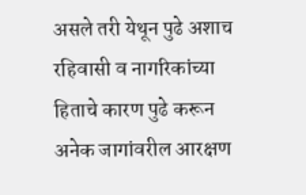असले तरी येथून पुढे अशाच रहिवासी व नागरिकांच्या हिताचे कारण पुढे करून अनेक जागांवरील आरक्षण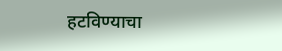हटविण्याचा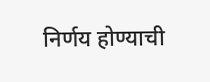निर्णय होण्याची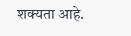शक्यता आहे.